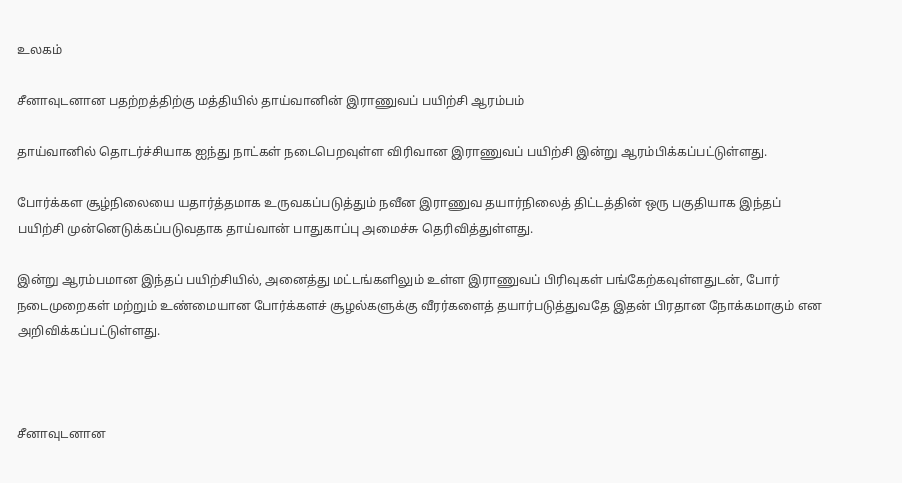உலகம்

சீனாவுடனான பதற்றத்திற்கு மத்தியில் தாய்வானின் இராணுவப் பயிற்சி ஆரம்பம்

தாய்வானில் தொடர்ச்சியாக ஐந்து நாட்கள் நடைபெறவுள்ள விரிவான இராணுவப் பயிற்சி இன்று ஆரம்பிக்கப்பட்டுள்ளது.

போர்க்கள சூழ்நிலையை யதார்த்தமாக உருவகப்படுத்தும் நவீன இராணுவ தயார்நிலைத் திட்டத்தின் ஒரு பகுதியாக இந்தப் பயிற்சி முன்னெடுக்கப்படுவதாக தாய்வான் பாதுகாப்பு அமைச்சு தெரிவித்துள்ளது.

இன்று ஆரம்பமான இந்தப் பயிற்சியில், அனைத்து மட்டங்களிலும் உள்ள இராணுவப் பிரிவுகள் பங்கேற்கவுள்ளதுடன், போர் நடைமுறைகள் மற்றும் உண்மையான போர்க்களச் சூழல்களுக்கு வீரர்களைத் தயார்படுத்துவதே இதன் பிரதான நோக்கமாகும் என அறிவிக்கப்பட்டுள்ளது.



சீனாவுடனான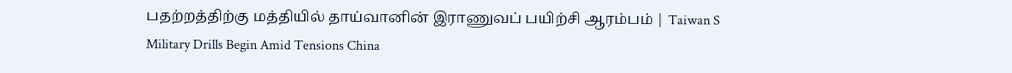பதற்றத்திற்கு மத்தியில் தாய்வானின் இராணுவப் பயிற்சி ஆரம்பம் | Taiwan S Military Drills Begin Amid Tensions China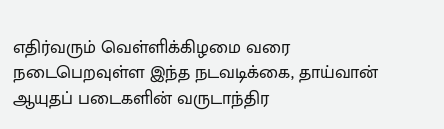எதிர்வரும் வெள்ளிக்கிழமை வரை நடைபெறவுள்ள இந்த நடவடிக்கை, தாய்வான் ஆயுதப் படைகளின் வருடாந்திர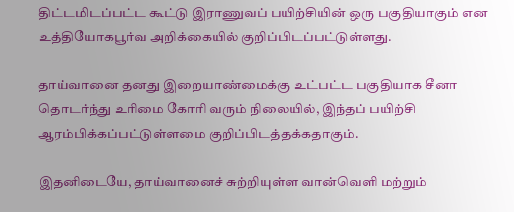திட்டமிடப்பட்ட கூட்டு இராணுவப் பயிற்சியின் ஒரு பகுதியாகும் என உத்தியோகபூர்வ அறிக்கையில் குறிப்பிடப்பட்டுள்ளது.

தாய்வானை தனது இறையாண்மைக்கு உட்பட்ட பகுதியாக சீனா தொடர்ந்து உரிமை கோரி வரும் நிலையில், இந்தப் பயிற்சி ஆரம்பிக்கப்பட்டுள்ளமை குறிப்பிடத்தக்கதாகும்.

இதனிடையே, தாய்வானைச் சுற்றியுள்ள வான்வெளி மற்றும்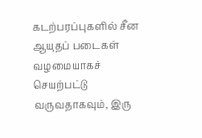கடற்பரப்புகளில் சீன ஆயுதப் படைகள் வழமையாகச் செயற்பட்டு வருவதாகவும், இரு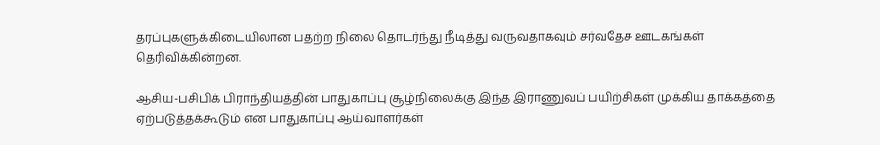தரப்புகளுக்கிடையிலான பதற்ற நிலை தொடர்ந்து நீடித்து வருவதாகவும் சர்வதேச ஊடகங்கள் தெரிவிக்கின்றன.

ஆசிய-பசிபிக் பிராந்தியத்தின் பாதுகாப்பு சூழ்நிலைக்கு இந்த இராணுவப் பயிற்சிகள் முக்கிய தாக்கத்தை ஏற்படுத்தக்கூடும் என பாதுகாப்பு ஆய்வாளர்கள்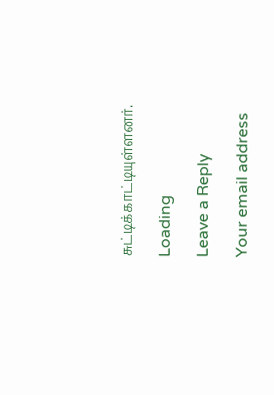சுட்டிக்காட்டியுள்ளனர்.

Loading

Leave a Reply

Your email address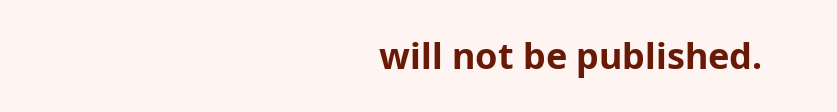will not be published.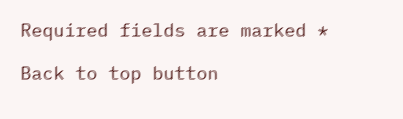Required fields are marked *

Back to top button